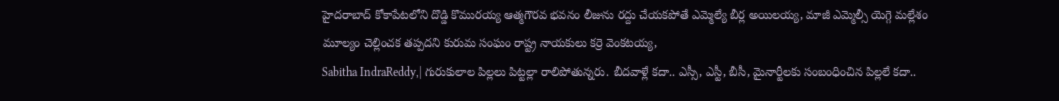హైదరాబాద్ కోకాపేటలోని దొడ్డి కొమురయ్య ఆత్మగౌరవ భవనం లీజును రద్దు చేయకపోతే ఎమ్మెల్యే బీర్ల అయిలయ్య, మాజీ ఎమ్మెల్సీ యెగ్గె మల్లేశం మూల్యం చెల్లించక తప్పదని కురుమ సంఘం రాష్ట్ర నాయకులు కర్రె వెంకటయ్య,
Sabitha IndraReddy,| గురుకులాల పిల్లలు పిట్టల్లా రాలిపోతున్నరు. బీదవాళ్లే కదా.. ఎస్సీ, ఎస్టీ, బీసీ, మైనార్టీలకు సంబంధించిన పిల్లలే కదా..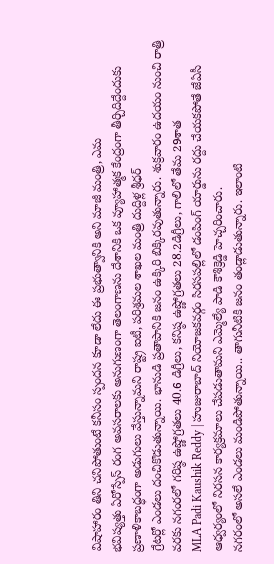విషాహారం తిని చనిపోతుంటే కనీసం స్పందన కూడా లేదు ఈ ప్రభుత్వానికి అని మాజీ మంత్రి, ఎమ
భవిష్యత్తు ఏరోస్పేస్ రంగ అవసరాలకు అనుగుణంగా తెలంగాణను దేశానికి ఒక వ్యూహాత్మక కేంద్రంగా తీర్చిదిద్దేందుకు ప్రణాళికాబద్ధంగా అడుగులు వేస్తున్నామని రాష్ట్ర ఐటీ, పరిశ్రమల శాఖల మంత్రి దుద్దిళ్ల శ్రీధర్
గ్రేటర్లో ఎండలు దంచికొడుతున్నాయి. భానుడి ప్రతాపానికి జనం ఉక్కిరి బిక్కిరవుతున్నారు. శుక్రవారం ఉదయం నుంచి రాత్రి వరకు నగంరలో గరిష్ఠ ఉష్ణోగ్రతలు 40.6 డిగ్రీలు, కనిష్ఠ ఉష్ణోగ్రతలు 28.2డిగ్రీలు, గాలిలో తేమ 29శాత
MLA Padi Kaushik Reddy | హుజురాబాద్ నియోజకవర్గం సిరసపల్లిలో డంపింగ్ యార్డును రద్దు చేయకపోతే జేఏసీ ఆధ్వర్యంలో నిరసన కార్యక్రమాలు చేపడుతామని ఎమ్మెల్యే పాడి కౌశిక్రెడ్డి హెచ్చరించారు.
నగరంలో అసలే ఎండలు మండిపోతున్నాయి.. తాగునీటికి జనం తండ్లాడుతున్నారు. ఇలాంటి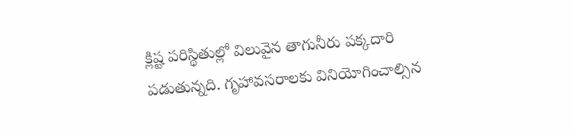క్లిష్ట పరిస్థితుల్లో విలువైన తాగునీరు పక్కదారి పడుతున్నది. గృహావసరాలకు వినియోగించాల్సిన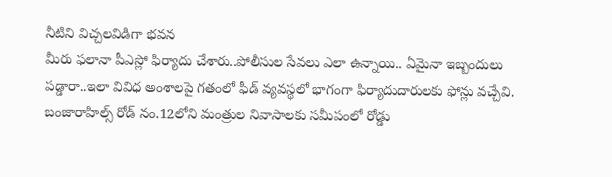నీటిని విచ్చలవిడిగా భవన
మీరు ఫలానా పీఎస్లో ఫిర్యాదు చేశారు..పోలీసుల సేవలు ఎలా ఉన్నాయి.. ఏమైనా ఇబ్బందులు పడ్డారా..ఇలా వివిధ అంశాలపై గతంలో ఫీడ్ వ్యవస్థలో భాగంగా ఫిర్యాదుదారులకు ఫోన్లు వచ్చేవి.
బంజారాహిల్స్ రోడ్ నం.12లోని మంత్రుల నివాసాలకు సమీపంలో రోడ్డు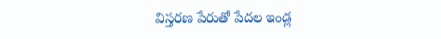విస్తరణ పేరుతో పేదల ఇండ్ల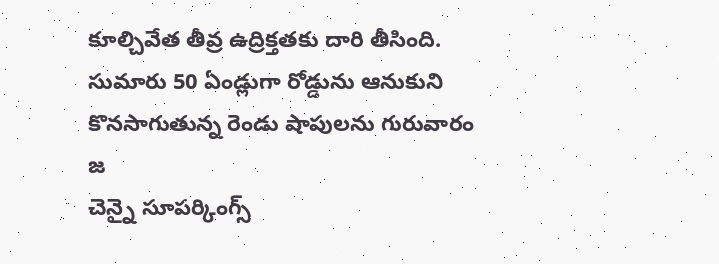కూల్చివేత తీవ్ర ఉద్రిక్తతకు దారి తీసింది. సుమారు 50 ఏండ్లుగా రోడ్డును ఆనుకుని కొనసాగుతున్న రెండు షాపులను గురువారం జ
చెన్నై సూపర్కింగ్స్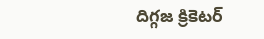దిగ్గజ క్రికెటర్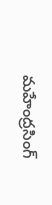మహేంద్రసింగ్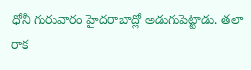ధోనీ గురువారం హైదరాబాద్లో అడుగుపెట్టాడు. తలా రాక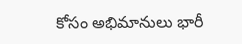కోసం అభిమానులు భారీ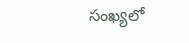సంఖ్యలో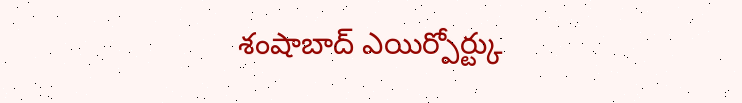శంషాబాద్ ఎయిర్పోర్ట్కు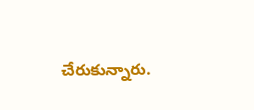చేరుకున్నారు.